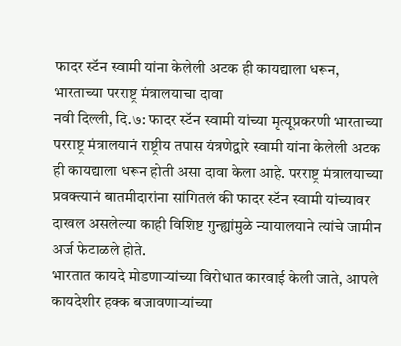फादर स्टॅन स्वामी यांना केलेली अटक ही कायद्याला धरून, भारताच्या परराष्ट्र मंत्रालयाचा दावा
नवी दिल्ली, दि.७: फादर स्टॅन स्वामी यांच्या मृत्यूप्रकरणी भारताच्या परराष्ट्र मंत्रालयानं राष्ट्रीय तपास यंत्रणेद्वारे स्वामी यांना केलेली अटक ही कायद्याला धरून होती असा दावा केला आहे. परराष्ट्र मंत्रालयाच्या प्रवक्त्यानं बातमीदारांना सांगितलं की फादर स्टॅन स्वामी यांच्यावर दाखल असलेल्या काही विशिष्ट गुन्ह्यांमुळे न्यायालयाने त्यांचे जामीन अर्ज फेटाळले होते.
भारतात कायदे मोडणाऱ्यांच्या विरोधात कारवाई केली जाते, आपले कायदेशीर हक्क बजावणाऱ्यांच्या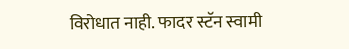विरोधात नाही. फादर स्टॅन स्वामी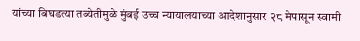यांच्या बिघडत्या तब्येतीमुळे मुंबई उच्च न्यायालयाच्या आदेशानुसार २८ मेपासून स्वामी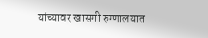यांच्यावर खासगी रुग्णालयात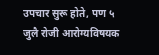उपचार सुरू होते, पण ५ जुलै रोजी आरोग्यविषयक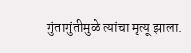गुंतागुंतीमुळे त्यांचा मृत्यू झाला.